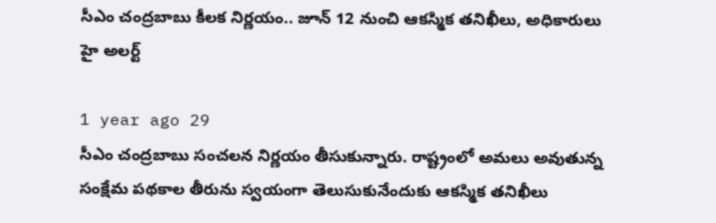సీఎం చంద్రబాబు కీలక నిర్ణయం.. జూన్ 12 నుంచి ఆకస్మిక తనిఖీలు, అధికారులు హై అలర్ట్

1 year ago 29
సీఎం చంద్రబాబు సంచలన నిర్ణయం తీసుకున్నారు. రాష్ట్రంలో అమలు అవుతున్న సంక్షేమ పథకాల తీరును స్వయంగా తెలుసుకునేందుకు ఆకస్మిక తనిఖీలు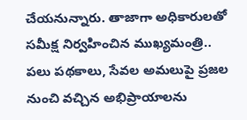చేయనున్నారు. తాజాగా అధికారులతో సమీక్ష నిర్వహించిన ముఖ్యమంత్రి.. పలు పథకాలు, సేవల అమలుపై ప్రజల నుంచి వచ్చిన అభిప్రాయాలను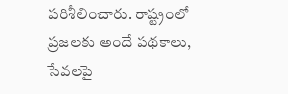పరిశీలించారు. రాష్ట్రంలో ప్రజలకు అందే పథకాలు, సేవలపై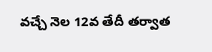వచ్చే నెల 12వ తేదీ తర్వాత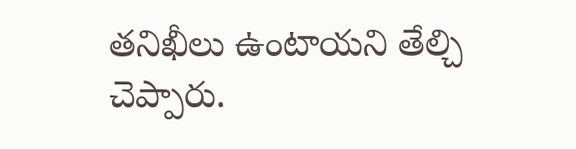తనిఖీలు ఉంటాయని తేల్చి చెప్పారు.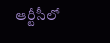ఆర్టీసీలో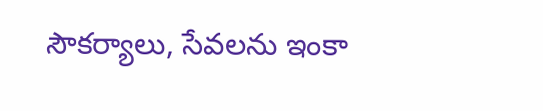సౌకర్యాలు, సేవలను ఇంకా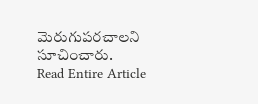మెరుగుపరచాలని సూచించారు.
Read Entire Article